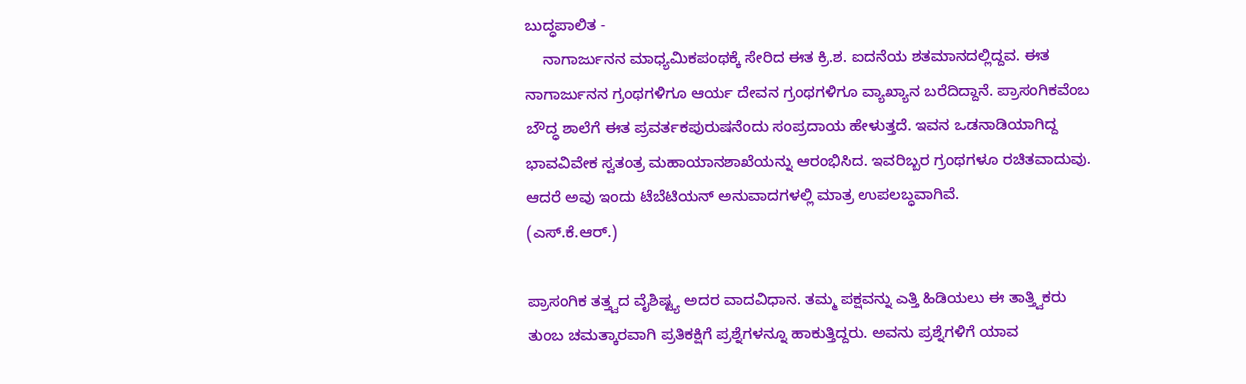ಬುದ್ಧಪಾಲಿತ -
    ನಾಗಾರ್ಜುನನ ಮಾಧ್ಯಮಿಕಪಂಥಕ್ಕೆ ಸೇರಿದ ಈತ ಕ್ರಿ.ಶ. ಐದನೆಯ ಶತಮಾನದಲ್ಲಿದ್ದವ. ಈತ ನಾಗಾರ್ಜುನನ ಗ್ರಂಥಗಳಿಗೂ ಆರ್ಯ ದೇವನ ಗ್ರಂಥಗಳಿಗೂ ವ್ಯಾಖ್ಯಾನ ಬರೆದಿದ್ದಾನೆ. ಪ್ರಾಸಂಗಿಕವೆಂಬ ಬೌದ್ಧ ಶಾಲೆಗೆ ಈತ ಪ್ರವರ್ತಕಪುರುಷನೆಂದು ಸಂಪ್ರದಾಯ ಹೇಳುತ್ತದೆ. ಇವನ ಒಡನಾಡಿಯಾಗಿದ್ದ ಭಾವವಿವೇಕ ಸ್ವತಂತ್ರ ಮಹಾಯಾನಶಾಖೆಯನ್ನು ಆರಂಭಿಸಿದ. ಇವರಿಬ್ಬರ ಗ್ರಂಥಗಳೂ ರಚಿತವಾದುವು. ಆದರೆ ಅವು ಇಂದು ಟೆಬೆಟಿಯನ್ ಅನುವಾದಗಳಲ್ಲಿ ಮಾತ್ರ ಉಪಲಬ್ಧವಾಗಿವೆ.
(ಎಸ್.ಕೆ.ಆರ್.)

ಪ್ರಾಸಂಗಿಕ ತತ್ತ್ವದ ವೈಶಿಷ್ಟ್ಯ ಅದರ ವಾದವಿಧಾನ. ತಮ್ಮ ಪಕ್ಷವನ್ನು ಎತ್ತಿ ಹಿಡಿಯಲು ಈ ತಾತ್ತ್ವಿಕರು ತುಂಬ ಚಮತ್ಕಾರವಾಗಿ ಪ್ರತಿಕಕ್ಷಿಗೆ ಪ್ರಶ್ನೆಗಳನ್ನೂ ಹಾಕುತ್ತಿದ್ದರು. ಅವನು ಪ್ರಶ್ನೆಗಳಿಗೆ ಯಾವ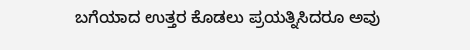ಬಗೆಯಾದ ಉತ್ತರ ಕೊಡಲು ಪ್ರಯತ್ನಿಸಿದರೂ ಅವು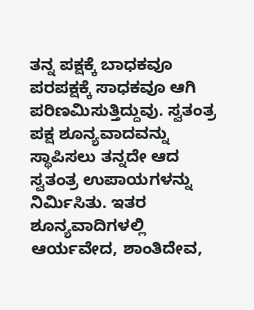ತನ್ನ ಪಕ್ಷಕ್ಕೆ ಬಾಧಕವೂ ಪರಪಕ್ಷಕ್ಕೆ ಸಾಧಕವೂ ಆಗಿ ಪರಿಣಮಿಸುತ್ತಿದ್ದುವು. ಸ್ವತಂತ್ರ ಪಕ್ಷ ಶೂನ್ಯವಾದವನ್ನು ಸ್ಥಾಪಿಸಲು ತನ್ನದೇ ಆದ ಸ್ವತಂತ್ರ ಉಪಾಯಗಳನ್ನು ನಿರ್ಮಿಸಿತು. ಇತರ ಶೂನ್ಯವಾದಿಗಳಲ್ಲಿ ಆರ್ಯವೇದ, ಶಾಂತಿದೇವ,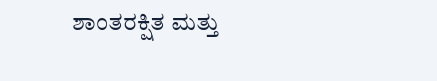ಶಾಂತರಕ್ಷಿತ ಮತ್ತು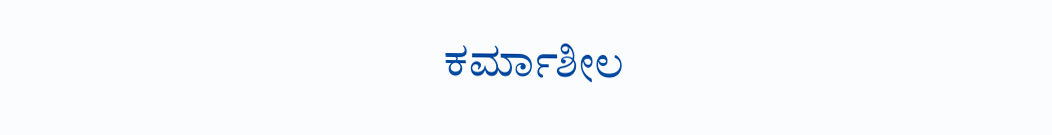ಕರ್ಮಾಶೀಲ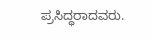ಪ್ರಸಿದ್ಧರಾದವರು.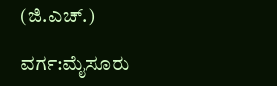(ಜಿ.ಎಚ್.)

ವರ್ಗ:ಮೈಸೂರು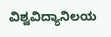ವಿಶ್ವವಿದ್ಯಾನಿಲಯ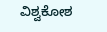ವಿಶ್ವಕೋಶ